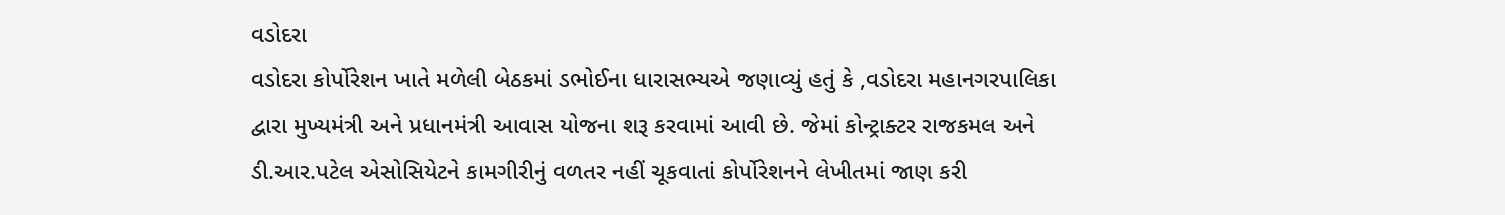વડોદરા
વડોદરા કોર્પોરેશન ખાતે મળેલી બેઠકમાં ડભોઈના ધારાસભ્યએ જણાવ્યું હતું કે ,વડોદરા મહાનગરપાલિકા દ્વારા મુખ્યમંત્રી અને પ્રધાનમંત્રી આવાસ યોજના શરૂ કરવામાં આવી છે. જેમાં કોન્ટ્રાક્ટર રાજકમલ અને ડી.આર.પટેલ એસોસિયેટને કામગીરીનું વળતર નહીં ચૂકવાતાં કોર્પોરેશનને લેખીતમાં જાણ કરી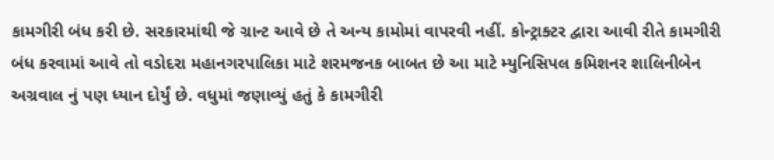કામગીરી બંધ કરી છે. સરકારમાંથી જે ગ્રાન્ટ આવે છે તે અન્ય કામોમાં વાપરવી નહીં. કોન્ટ્રાક્ટર દ્વારા આવી રીતે કામગીરી બંધ કરવામાં આવે તો વડોદરા મહાનગરપાલિકા માટે શરમજનક બાબત છે આ માટે મ્યુનિસિપલ કમિશનર શાલિનીબેન અગ્રવાલ નું પણ ધ્યાન દોર્યું છે. વધુમાં જણાવ્યું હતું કે કામગીરી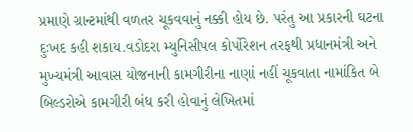પ્રમાણે ગ્રાન્ટમાંથી વળતર ચૂકવવાનું નક્કી હોય છે. પરંતુ આ પ્રકારની ઘટના દુઃખદ કહી શકાય.વડોદરા મ્યુનિસીપલ કોર્પોરેશન તરફથી પ્રધાનમંત્રી અને મુખ્યમંત્રી આવાસ યોજનાની કામગીરીના નાણાં નહીં ચૂકવાતા નામાંકિત બે બિલ્ડરોએ કામગીરી બંધ કરી હોવાનું લેખિતમાં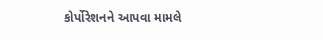કોર્પોરેશનને આપવા મામલે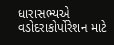ધારાસભ્યએ વડોદરાકોર્પોરેશન માટે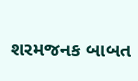શરમજનક બાબત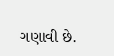ગણાવી છે.